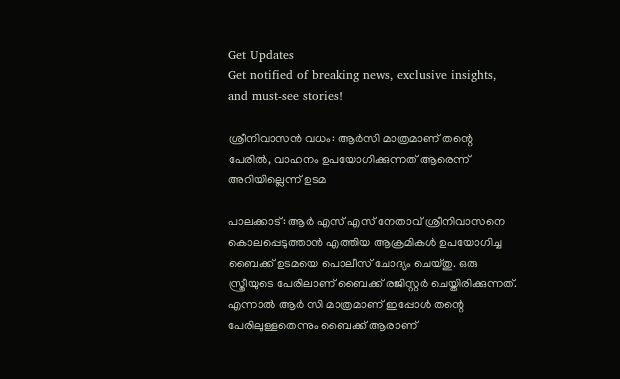Get Updates
Get notified of breaking news, exclusive insights, and must-see stories!

ശ്രീനിവാസന്‍ വധം: ആര്‍സി മാത്രമാണ് തന്റെ പേരില്‍, വാഹനം ഉപയോഗിക്കുന്നത് ആരെന്ന് അറിയില്ലെന്ന് ഉടമ

പാലക്കാട്: ആര്‍ എസ് എസ് നേതാവ് ശ്രീനിവാസനെ കൊലപ്പെടുത്താന്‍ എത്തിയ ആക്രമികള്‍ ഉപയോഗിച്ച ബൈക്ക് ഉടമയെ പൊലീസ് ചോദ്യം ചെയ്തു. ഒരു സ്ത്രീയുടെ പേരിലാണ് ബൈക്ക് രജിസ്റ്റര്‍ ചെയ്തിരിക്കുന്നത്. എന്നാല്‍ ആര്‍ സി മാത്രമാണ് ഇപ്പോള്‍ തന്റെ പേരിലുള്ളതെന്നും ബൈക്ക് ആരാണ്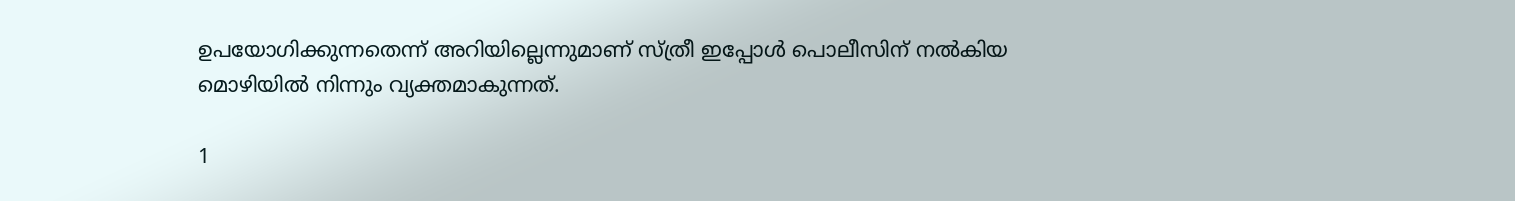ഉപയോഗിക്കുന്നതെന്ന് അറിയില്ലെന്നുമാണ് സ്ത്രീ ഇപ്പോള്‍ പൊലീസിന് നല്‍കിയ മൊഴിയില്‍ നിന്നും വ്യക്തമാകുന്നത്.

1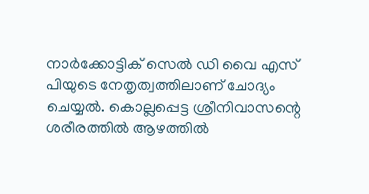നാര്‍ക്കോട്ടിക് സെല്‍ ഡി വൈ എസ് പിയുടെ നേതൃത്വത്തിലാണ് ചോദ്യം ചെയ്യല്‍. കൊല്ലപ്പെട്ട ശ്രീനിവാസന്റെ ശരീരത്തില്‍ ആഴത്തില്‍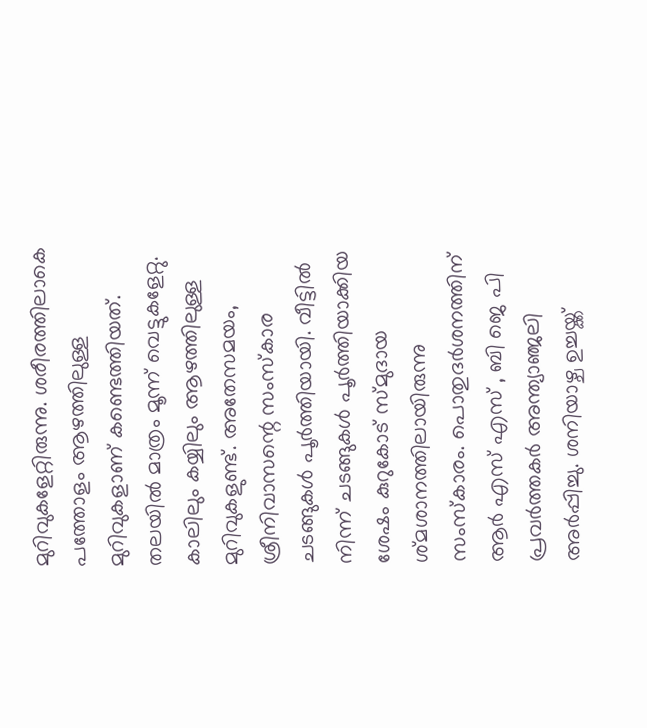മുറിവുകളേറ്റിരുന്നു. ശരീരത്തിലാകെ പത്തോളം ആഴത്തിലുള്ള മുറിവുകളാണ് കണ്ടെത്തിയത്. തലയില്‍ മാത്രം മൂന്ന് വെട്ടുകളേറ്റു. കാലിലും കയ്യിലും ആഴത്തിലുള്ള മുറിവുകളുണ്ട്. അതേസമയം, ശ്രീനിവാസന്റെ സംസ്‌കാര ചടങ്ങുകള്‍ പൂര്‍ത്തിയായി. വീട്ടില്‍ നിന്ന് ചടങ്ങുകള്‍ പൂര്‍ത്തിയാക്കിയ ശേഷം കുറുകോട് സ്മുദായ ശ്മശാനത്തിലായിരുന്നു സംസ്‌കാരം. പൊതുദര്‍ശനത്തിന് ആര്‍ എസ് എസ് , ബി ജെ പി പ്രവര്‍ത്തകര്‍ അന്ത്യാഞ്ജലി അര്‍പ്പിച്ചു. ശനിയാഴ്ച ഉച്ചയ്ക്ക്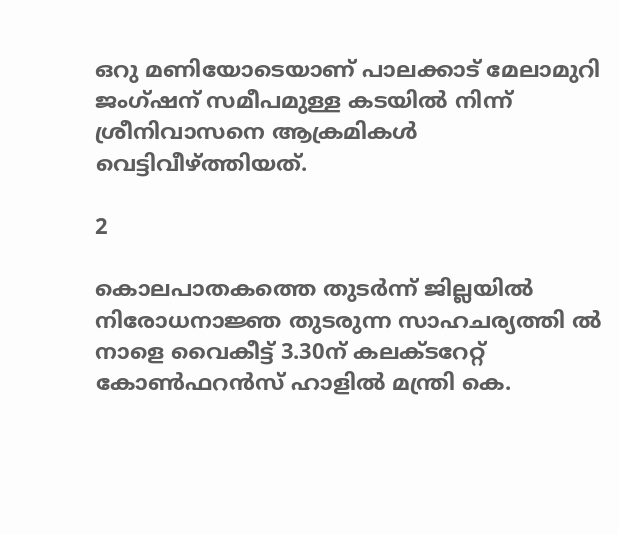ഒറു മണിയോടെയാണ് പാലക്കാട് മേലാമുറി ജംഗ്ഷന് സമീപമുള്ള കടയില്‍ നിന്ന് ശ്രീനിവാസനെ ആക്രമികള്‍ വെട്ടിവീഴ്ത്തിയത്.

2

കൊലപാതകത്തെ തുടര്‍ന്ന് ജില്ലയില്‍ നിരോധനാജ്ഞ തുടരുന്ന സാഹചര്യത്തി ല്‍ നാളെ വൈകീട്ട് 3.30ന് കലക്ടറേറ്റ് കോണ്‍ഫറന്‍സ് ഹാളില്‍ മന്ത്രി കെ.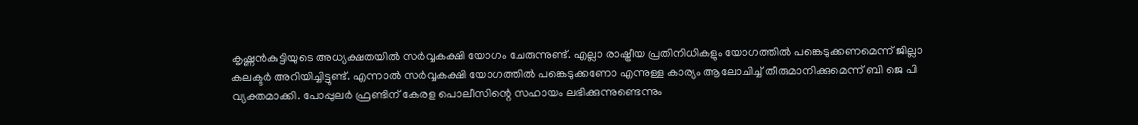കൃഷ്ണന്‍കുട്ടിയുടെ അധ്യക്ഷതയില്‍ സര്‍വ്വകക്ഷി യോഗം ചേരുന്നുണ്ട്. എല്ലാ രാഷ്ട്രീയ പ്രതിനിധികളും യോഗത്തില്‍ പങ്കെടുക്കണമെന്ന് ജില്ലാ കലക്ടര്‍ അറിയിച്ചിട്ടുണ്ട്. എന്നാല്‍ സര്‍വ്വകക്ഷി യോഗത്തില്‍ പങ്കെടുക്കണോ എന്നുള്ള കാര്യം ആലോചിച്ച് തീരുമാനിക്കുമെന്ന് ബി ജെ പി വ്യക്തമാക്കി. പോപ്പുലര്‍ ഫ്രണ്ടിന് കേരള പൊലീസിന്റെ സഹായം ലഭിക്കുന്നുണ്ടെന്നും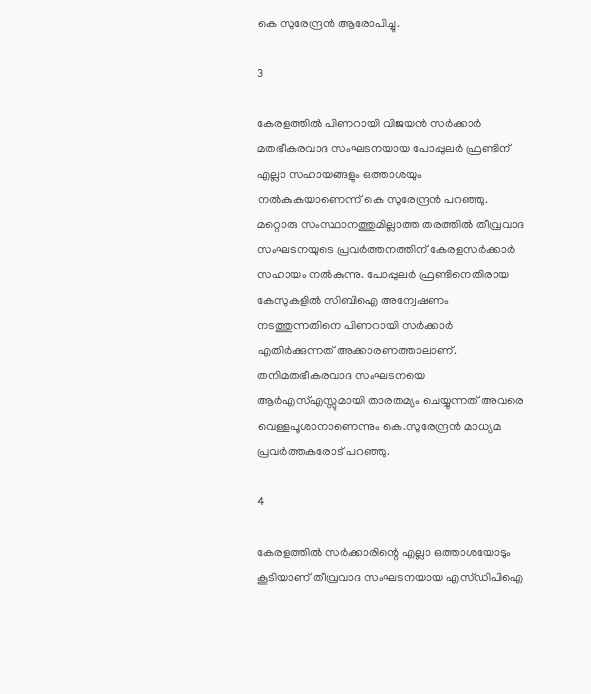കെ സുരേന്ദ്രന്‍ ആരോപിച്ചു.

3

കേരളത്തില്‍ പിണറായി വിജയന്‍ സര്‍ക്കാര്‍ മതഭീകരവാദ സംഘടനയായ പോപ്പുലര്‍ ഫ്രണ്ടിന് എല്ലാ സഹായങ്ങളും ഒത്താശയും നല്‍കുകയാണെന്ന് കെ സുരേന്ദ്രന്‍ പറഞ്ഞു. മറ്റൊരു സംസ്ഥാനത്തുമില്ലാത്ത തരത്തില്‍ തീവ്രവാദ സംഘടനയുടെ പ്രവര്‍ത്തനത്തിന് കേരളസര്‍ക്കാര്‍ സഹായം നല്‍കുന്നു. പോപ്പുലര്‍ ഫ്രണ്ടിനെതിരായ കേസുകളില്‍ സിബിഐ അന്വേഷണം നടത്തുന്നതിനെ പിണറായി സര്‍ക്കാര്‍ എതിര്‍ക്കുന്നത് അക്കാരണത്താലാണ്. തനിമതഭീകരവാദ സംഘടനയെ ആര്‍എസ്എസ്സുമായി താരതമ്യം ചെയ്യുന്നത് അവരെ വെള്ളപൂശാനാണെന്നും കെ.സുരേന്ദ്രന്‍ മാധ്യമ പ്രവര്‍ത്തകരോട് പറഞ്ഞു.

4

കേരളത്തില്‍ സര്‍ക്കാരിന്റെ എല്ലാ ഒത്താശയോടും കൂടിയാണ് തീവ്രവാദ സംഘടനയായ എസ്ഡിപിഐ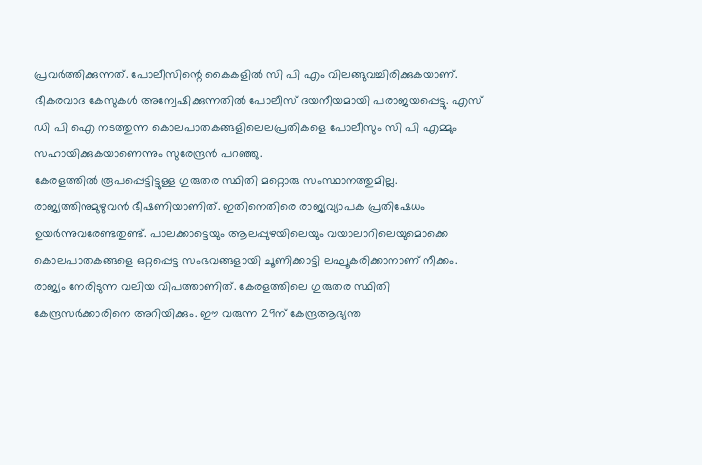പ്രവര്‍ത്തിക്കുന്നത്. പോലീസിന്റെ കൈകളില്‍ സി പി എം വിലങ്ങുവച്ചിരിക്കുകയാണ്. ഭീകരവാദ കേസുകള്‍ അന്വേഷിക്കുന്നതില്‍ പോലീസ് ദയനീയമായി പരാജയപ്പെട്ടു. എസ് ഡി പി ഐ നടത്തുന്ന കൊലപാതകങ്ങളിലെലപ്രതികളെ പോലീസും സി പി എമ്മും സഹായിക്കുകയാണെന്നും സുരേന്ദ്രന്‍ പറഞ്ഞു.
കേരളത്തില്‍ രൂപപ്പെട്ടിട്ടുള്ള ഗുരുതര സ്ഥിതി മറ്റൊരു സംസ്ഥാനത്തുമില്ല. രാജ്യത്തിനുമുഴുവന്‍ ഭീഷണിയാണിത്. ഇതിനെതിരെ രാജ്യവ്യാപക പ്രതിഷേധം ഉയര്‍ന്നുവരേണ്ടതുണ്ട്. പാലക്കാട്ടെയും ആലപ്പുഴയിലെയും വയാലാറിലെയുമൊക്കെ കൊലപാതകങ്ങളെ ഒറ്റപ്പെട്ട സംഭവങ്ങളായി ചൂണിക്കാട്ടി ലഘൂകരിക്കാനാണ് നീക്കം. രാജ്യം നേരിടുന്ന വലിയ വിപത്താണിത്. കേരളത്തിലെ ഗുരുതര സ്ഥിതി കേന്ദ്രസര്‍ക്കാരിനെ അറിയിക്കും. ഈ വരുന്ന 29ന് കേന്ദ്രആഭ്യന്ത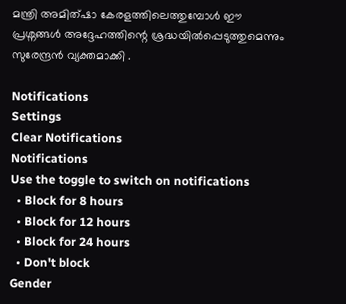മന്ത്രി അമിത്ഷാ കേരളത്തിലെത്തുമ്പോള്‍ ഈ പ്രശ്നങ്ങള്‍ അദ്ദേഹത്തിന്റെ ശ്രദ്ധയില്‍പ്പെടുത്തുമെന്നും സുരേന്ദ്രന്‍ വ്യക്തമാക്കി .

Notifications
Settings
Clear Notifications
Notifications
Use the toggle to switch on notifications
  • Block for 8 hours
  • Block for 12 hours
  • Block for 24 hours
  • Don't block
Gender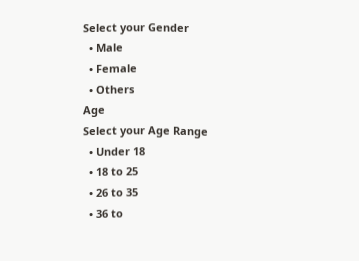Select your Gender
  • Male
  • Female
  • Others
Age
Select your Age Range
  • Under 18
  • 18 to 25
  • 26 to 35
  • 36 to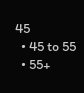45
  • 45 to 55
  • 55+